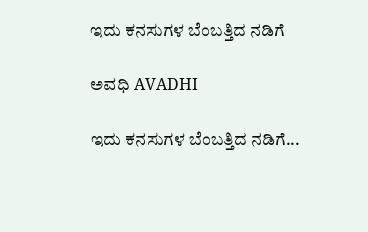ಇದು ಕನಸುಗಳ ಬೆಂಬತ್ತಿದ ನಡಿಗೆ‍

ಅವಧಿ AVADHI

ಇದು ಕನಸುಗಳ ಬೆಂಬತ್ತಿದ ನಡಿಗೆ...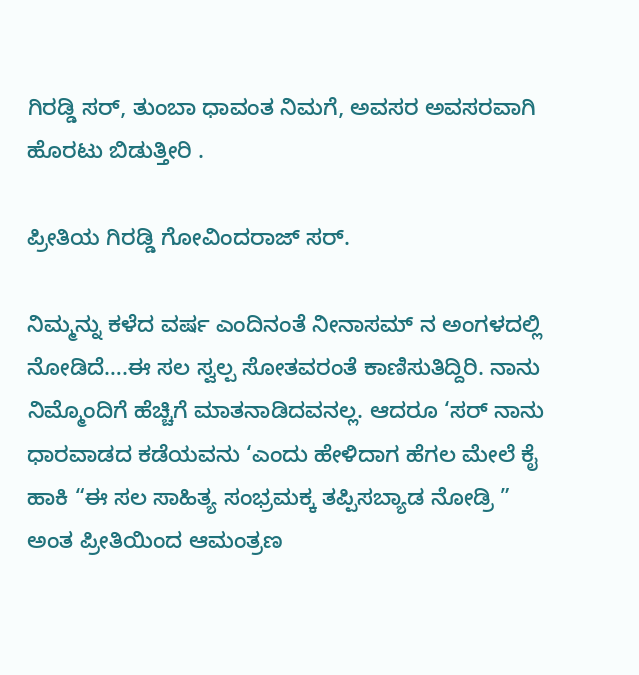ಗಿರಡ್ಡಿ ಸರ್, ತುಂಬಾ ಧಾವಂತ ನಿಮಗೆ, ಅವಸರ ಅವಸರವಾಗಿ ಹೊರಟು ಬಿಡುತ್ತೀರಿ .

ಪ್ರೀತಿಯ ಗಿರಡ್ಡಿ ಗೋವಿಂದರಾಜ್ ಸರ್.

ನಿಮ್ಮನ್ನು ಕಳೆದ ವರ್ಷ ಎಂದಿನಂತೆ ನೀನಾಸಮ್ ನ ಅಂಗಳದಲ್ಲಿ ನೋಡಿದೆ….ಈ ಸಲ ಸ್ವಲ್ಪ ಸೋತವರಂತೆ ಕಾಣಿಸುತಿದ್ದಿರಿ. ನಾನು ನಿಮ್ಮೊಂದಿಗೆ ಹೆಚ್ಚಿಗೆ ಮಾತನಾಡಿದವನಲ್ಲ. ಆದರೂ ‘ಸರ್ ನಾನು ಧಾರವಾಡದ ಕಡೆಯವನು ‘ಎಂದು ಹೇಳಿದಾಗ ಹೆಗಲ ಮೇಲೆ ಕೈ ಹಾಕಿ “ಈ ಸಲ ಸಾಹಿತ್ಯ ಸಂಭ್ರಮಕ್ಕ ತಪ್ಪಿಸಬ್ಯಾಡ ನೋಡ್ರಿ ” ಅಂತ ಪ್ರೀತಿಯಿಂದ ಆಮಂತ್ರಣ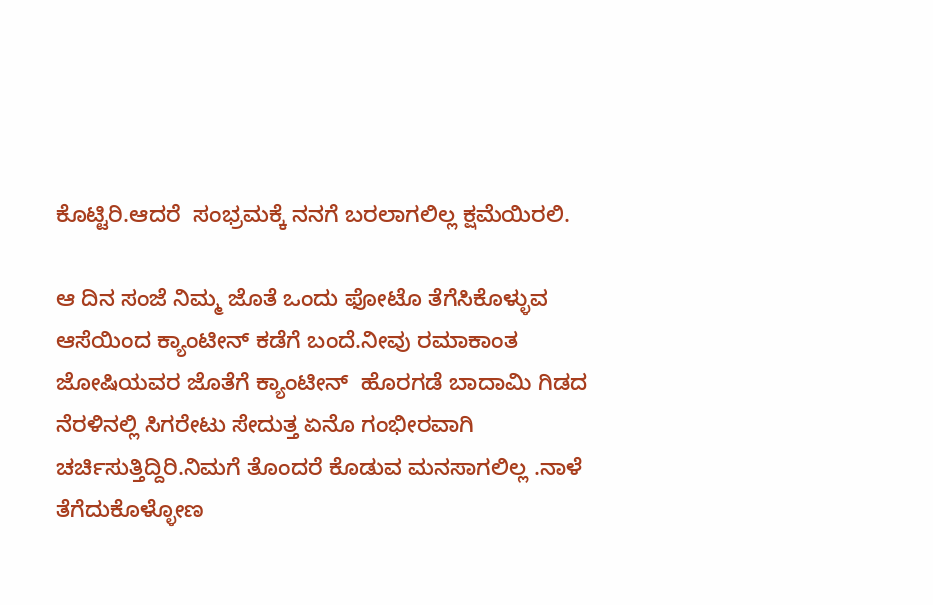ಕೊಟ್ಟಿರಿ.ಆದರೆ  ಸಂಭ್ರಮಕ್ಕೆ ನನಗೆ ಬರಲಾಗಲಿಲ್ಲ ಕ್ಷಮೆಯಿರಲಿ.

ಆ ದಿನ ಸಂಜೆ ನಿಮ್ಮ ಜೊತೆ ಒಂದು ಫೋಟೊ ತೆಗೆಸಿಕೊಳ್ಳುವ ಆಸೆಯಿಂದ ಕ್ಯಾಂಟೀನ್ ಕಡೆಗೆ ಬಂದೆ.ನೀವು ರಮಾಕಾಂತ ಜೋಷಿಯವರ ಜೊತೆಗೆ ಕ್ಯಾಂಟೀನ್  ಹೊರಗಡೆ ಬಾದಾಮಿ ಗಿಡದ ನೆರಳಿನಲ್ಲಿ ಸಿಗರೇಟು ಸೇದುತ್ತ ಏನೊ ಗಂಭೀರವಾಗಿ ಚರ್ಚಿಸುತ್ತಿದ್ದಿರಿ.ನಿಮಗೆ ತೊಂದರೆ ಕೊಡುವ ಮನಸಾಗಲಿಲ್ಲ .ನಾಳೆ ತೆಗೆದುಕೊಳ್ಳೋಣ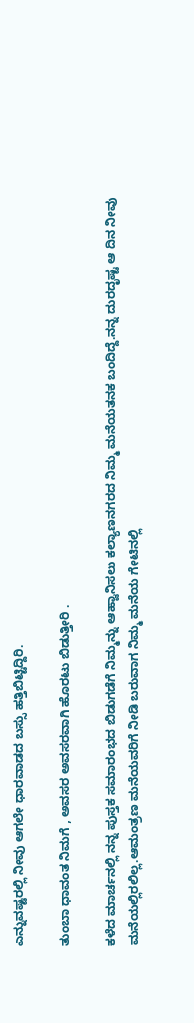ಎನ್ನುವಷ್ಟರಲ್ಲಿ ನೀವು ಆಗಲೇ ಧಾರವಾಡದ ಬಸ್ಸು ಹತ್ತಿಬಿಟ್ಟಿದ್ದಿರಿ.

ತುಂಬಾ ಧಾವಂತ ನಿಮಗೆ , ಅವಸರ ಅವಸರವಾಗಿ ಹೊರಟು ಬಿಡುತ್ತೀರಿ .

ಕಳೆದ ಮಾರ್ಚನಲ್ಲಿ ನನ್ನ ಪುಸ್ತಕ ಸಮಾರಂಭದ ಬಿಡುಗಡೆಗೆ ನಿಮ್ಮನ್ನು ಆಹ್ವಾನಿಸಲು ಕಲ್ಯಾಣನಗರದ ನಿಮ್ಮ ಮನೆಯತನಕ ಬಂದಿದ್ದೆ.ನನ್ನ ದುರದೃಷ್ಟ ಆ ದಿನ ನೀವು ಮನೆಯಲ್ಲಿರಲಿಲ್ಲ.ಆಮಂತ್ರಣ ಮನೆಯವರಿಗೆ ನೀಡಿ ಬರುವಾಗ ನಿಮ್ಮ ಮನೆಯ ಗೇಟಿನಲ್ಲಿ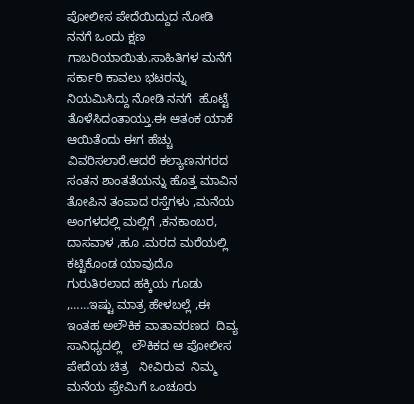ಪೋಲೀಸ ಪೇದೆಯಿದ್ದುದ ನೋಡಿ ನನಗೆ ಒಂದು ಕ್ಷಣ ಗಾಬರಿಯಾಯಿತು.ಸಾಹಿತಿಗಳ ಮನೆಗೆ ಸರ್ಕಾರಿ ಕಾವಲು ಭಟರನ್ನು ನಿಯಮಿಸಿದ್ದು ನೋಡಿ ನನಗೆ  ಹೊಟ್ಟೆ ತೊಳೆಸಿದಂತಾಯ್ತು.ಈ ಆತಂಕ ಯಾಕೆ ಆಯಿತೆಂದು ಈಗ ಹೆಚ್ಚು ವಿವರಿಸಲಾರೆ.ಆದರೆ ಕಲ್ಯಾಣನಗರದ ಸಂತನ ಶಾಂತತೆಯನ್ನು ಹೊತ್ತ ಮಾವಿನ ತೋಪಿನ ತಂಪಾದ ರಸ್ತೆಗಳು ,ಮನೆಯ ಅಂಗಳದಲ್ಲಿ ಮಲ್ಲಿಗೆ ,ಕನಕಾಂಬರ, ದಾಸವಾಳ ,ಹೂ .ಮರದ ಮರೆಯಲ್ಲಿ ಕಟ್ಟಿಕೊಂಡ ಯಾವುದೊ ಗುರುತಿರಲಾದ ಹಕ್ಕಿಯ ಗೂಡು ,……ಇಷ್ಟು ಮಾತ್ರ ಹೇಳಬಲ್ಲೆ ,ಈ ಇಂತಹ ಅಲೌಕಿಕ ವಾತಾವರಣದ  ದಿವ್ಯ ಸಾನಿಧ್ಯದಲ್ಲಿ   ಲೌಕಿಕದ ಆ ಪೋಲೀಸ ಪೇದೆಯ ಚಿತ್ರ   ನೀವಿರುವ  ನಿಮ್ಮ ಮನೆಯ ಫ್ರೇಮಿಗೆ ಒಂಚೂರು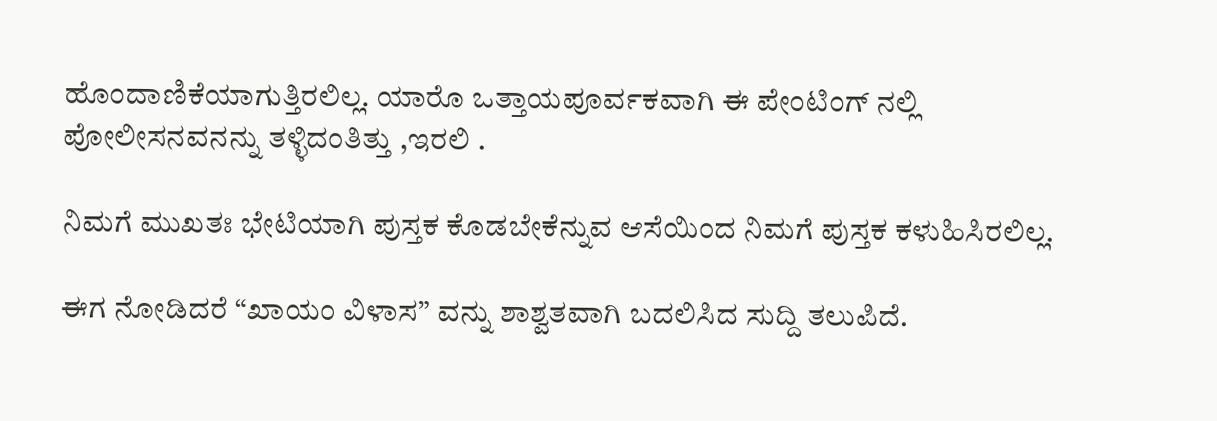ಹೊಂದಾಣಿಕೆಯಾಗುತ್ತಿರಲಿಲ್ಲ. ಯಾರೊ ಒತ್ತಾಯಪೂರ್ವಕವಾಗಿ ಈ ಪೇಂಟಿಂಗ್ ನಲ್ಲಿ  ಪೋಲೀಸನವನನ್ನು ತಳ್ಳಿದಂತಿತ್ತು ,ಇರಲಿ .

ನಿಮಗೆ ಮುಖತಃ ಭೇಟಿಯಾಗಿ ಪುಸ್ತಕ ಕೊಡಬೇಕೆನ್ನುವ ಆಸೆಯಿಂದ ನಿಮಗೆ ಪುಸ್ತಕ ಕಳುಹಿಸಿರಲಿಲ್ಲ.

ಈಗ ನೋಡಿದರೆ “ಖಾಯಂ ವಿಳಾಸ” ವನ್ನು ಶಾಶ್ವತವಾಗಿ ಬದಲಿಸಿದ ಸುದ್ದಿ ತಲುಪಿದೆ.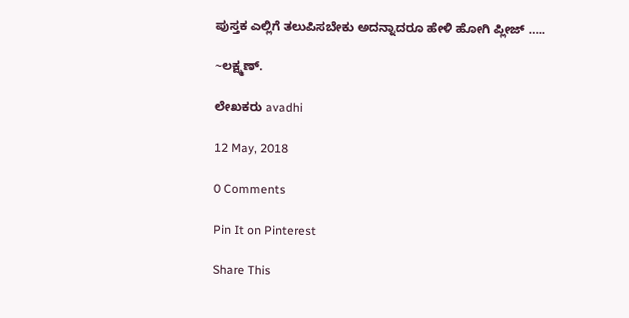ಪುಸ್ತಕ ಎಲ್ಲಿಗೆ ತಲುಪಿಸಬೇಕು ಅದನ್ನಾದರೂ ಹೇಳಿ ಹೋಗಿ ಪ್ಲೀಜ್ …..

~ಲಕ್ಷ್ಮಣ್.

ಲೇಖಕರು avadhi

12 May, 2018

0 Comments

Pin It on Pinterest

Share This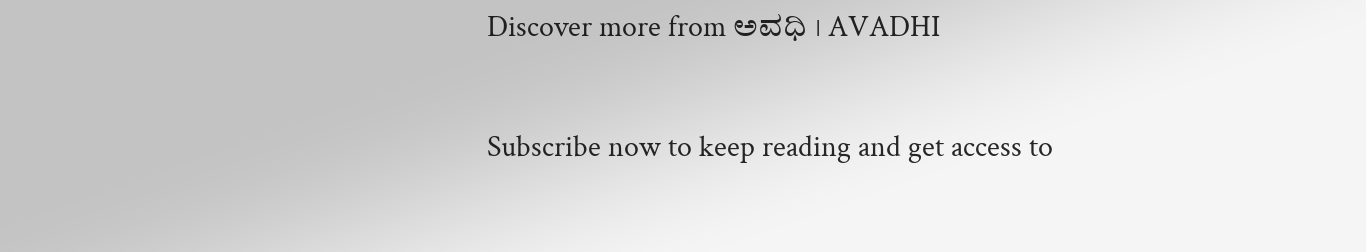Discover more from ಅವಧಿ । AVADHI

Subscribe now to keep reading and get access to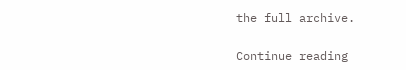the full archive.

Continue reading